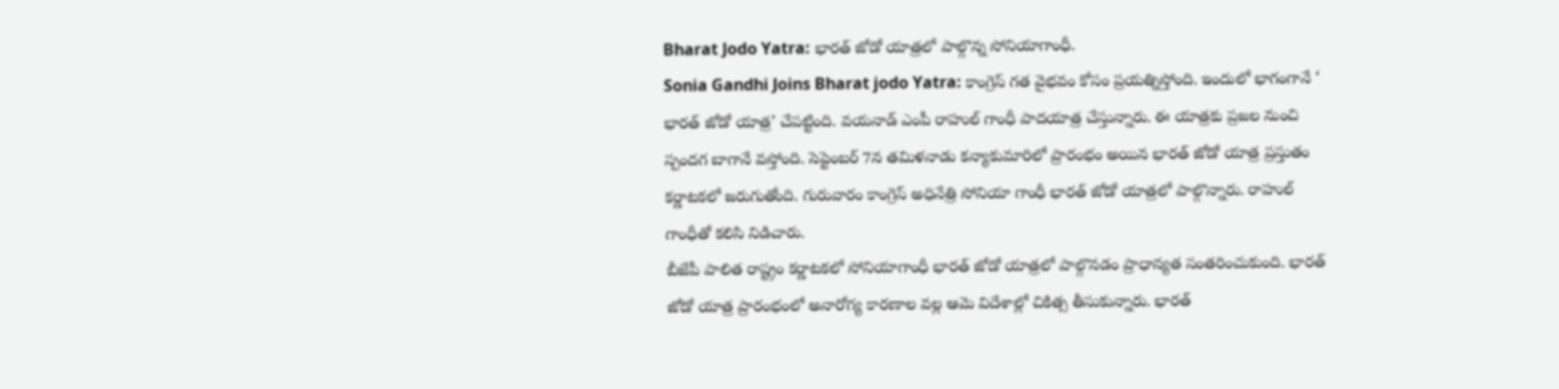Bharat Jodo Yatra: భారత్ జోడో యాత్రలో పాల్గొన్న సోనియాగాంధీ.
Sonia Gandhi Joins Bharat jodo Yatra: కాంగ్రెస్ గత వైభవం కోసం ప్రయత్నిస్తోంది. ఇందులో భాగంగానే ‘ భారత్ జోడో యాత్ర’ చేపట్టింది. వయనాడ్ ఎంపీ రాహుల్ గాంధీ పాదయాత్ర చేస్తున్నారు. ఈ యాత్రకు ప్రజల నుంచి స్పందగ బాగానే వస్తోంది. సెప్టెంబర్ 7న తమిళనాడు కన్యాకుమారిలో ప్రారంభం అయిన భారత్ జోడో యాత్ర ప్రస్తుతం కర్ణాటకలో జరుగుతోంది. గురువారం కాంగ్రెస్ అధినేత్రి సోనియా గాంధీ భారత్ జోడో యాత్రలో పాల్గొన్నారు. రాహుల్ గాంధీతో కలిసి నిడిచారు.
బీజేపీ పాలిత రాష్ట్రం కర్ణాటకలో సోనియాగాంధీ భారత్ జోడో యాత్రలో పాల్గొనడం ప్రాధాన్యత సంతరించుకుంది. భారత్ జోడో యాత్ర ప్రారంభంలో అనారోగ్య కారణాల వల్ల ఆమె విదేశాల్లో చికిత్స తీసుకున్నారు. భారత్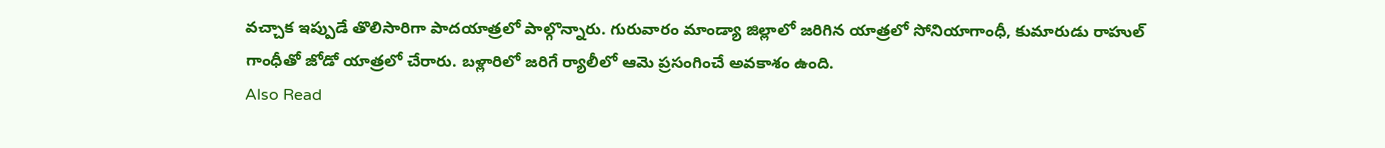వచ్చాక ఇప్పుడే తొలిసారిగా పాదయాత్రలో పాల్గొన్నారు. గురువారం మాండ్యా జిల్లాలో జరిగిన యాత్రలో సోనియాగాంధీ, కుమారుడు రాహుల్ గాంధీతో జోడో యాత్రలో చేరారు. బళ్లారిలో జరిగే ర్యాలీలో ఆమె ప్రసంగించే అవకాశం ఉంది.
Also Read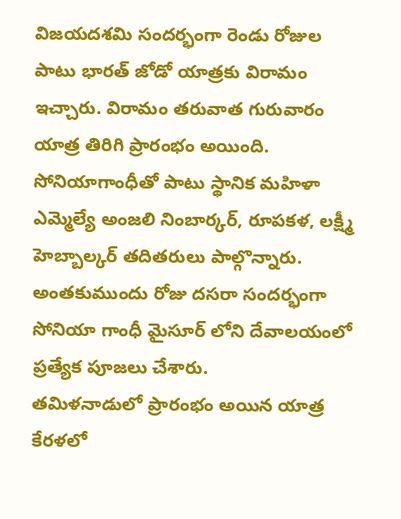విజయదశమి సందర్భంగా రెండు రోజుల పాటు భారత్ జోడో యాత్రకు విరామం ఇచ్చారు. విరామం తరువాత గురువారం యాత్ర తిరిగి ప్రారంభం అయింది. సోనియాగాంధీతో పాటు స్థానిక మహిళా ఎమ్మెల్యే అంజలి నింబార్కర్, రూపకళ, లక్ష్మీ హెబ్బాల్కర్ తదితరులు పాల్గొన్నారు. అంతకుముందు రోజు దసరా సందర్భంగా సోనియా గాంధీ మైసూర్ లోని దేవాలయంలో ప్రత్యేక పూజలు చేశారు.
తమిళనాడులో ప్రారంభం అయిన యాత్ర కేరళలో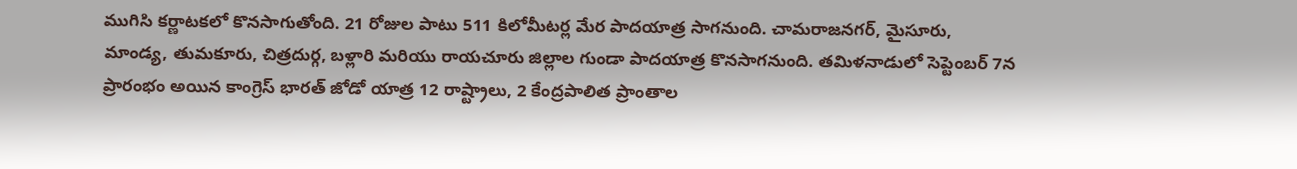ముగిసి కర్ణాటకలో కొనసాగుతోంది. 21 రోజుల పాటు 511 కిలోమీటర్ల మేర పాదయాత్ర సాగనుంది. చామరాజనగర్, మైసూరు, మాండ్య, తుమకూరు, చిత్రదుర్గ, బళ్లారి మరియు రాయచూరు జిల్లాల గుండా పాదయాత్ర కొనసాగనుంది. తమిళనాడులో సెప్టెంబర్ 7న ప్రారంభం అయిన కాంగ్రెస్ భారత్ జోడో యాత్ర 12 రాష్ట్రాలు, 2 కేంద్రపాలిత ప్రాంతాల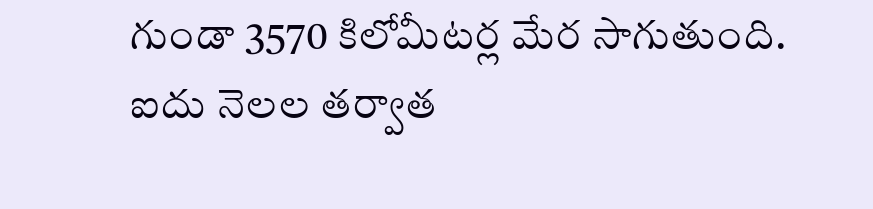గుండా 3570 కిలోమీటర్ల మేర సాగుతుంది. ఐదు నెలల తర్వాత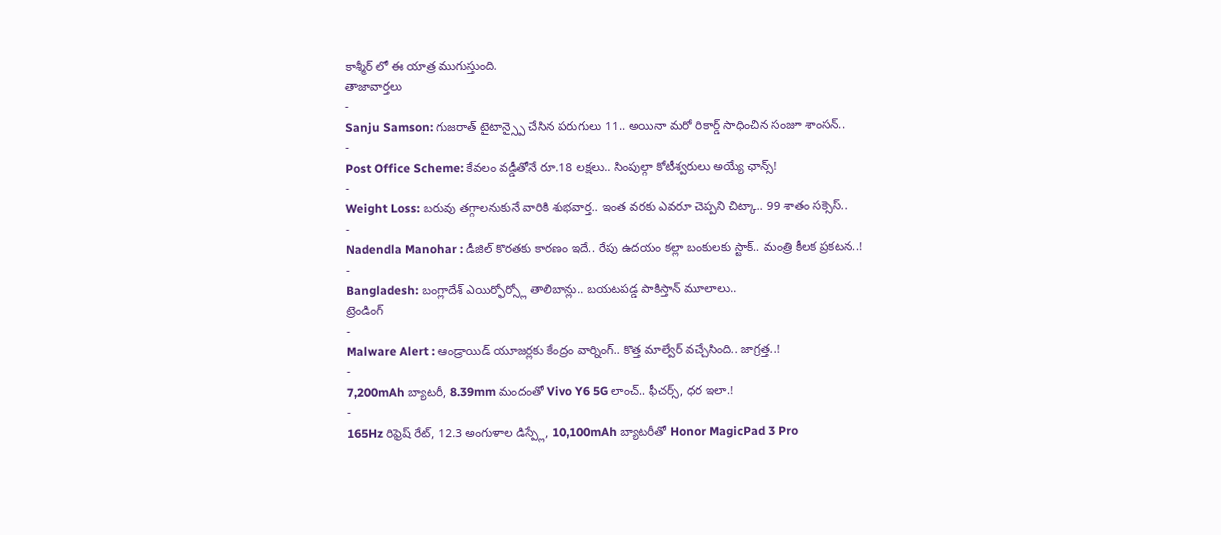కాశ్మీర్ లో ఈ యాత్ర ముగుస్తుంది.
తాజావార్తలు
-
Sanju Samson: గుజరాత్ టైటాన్స్పై చేసిన పరుగులు 11.. అయినా మరో రికార్డ్ సాధించిన సంజూ శాంసన్..
-
Post Office Scheme: కేవలం వడ్డీతోనే రూ.18 లక్షలు.. సింపుల్గా కోటీశ్వరులు అయ్యే ఛాన్స్!
-
Weight Loss: బరువు తగ్గాలనుకునే వారికి శుభవార్త.. ఇంత వరకు ఎవరూ చెప్పని చిట్కా.. 99 శాతం సక్సెస్..
-
Nadendla Manohar : డీజిల్ కొరతకు కారణం ఇదే.. రేపు ఉదయం కల్లా బంకులకు స్టాక్.. మంత్రి కీలక ప్రకటన..!
-
Bangladesh: బంగ్లాదేశ్ ఎయిర్ఫోర్స్లో తాలిబాన్లు.. బయటపడ్డ పాకిస్తాన్ మూలాలు..
ట్రెండింగ్
-
Malware Alert : ఆండ్రాయిడ్ యూజర్లకు కేంద్రం వార్నింగ్.. కొత్త మాల్వేర్ వచ్చేసింది.. జాగ్రత్త..!
-
7,200mAh బ్యాటరీ, 8.39mm మందంతో Vivo Y6 5G లాంచ్.. ఫీచర్స్, ధర ఇలా.!
-
165Hz రిఫ్రెష్ రేట్, 12.3 అంగుళాల డిస్ప్లే, 10,100mAh బ్యాటరీతో Honor MagicPad 3 Pro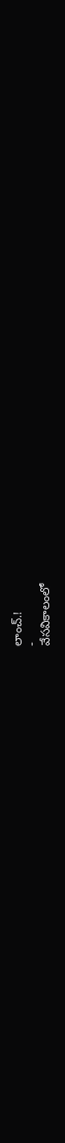లాంచ్.!
-
వేసవికాలంలో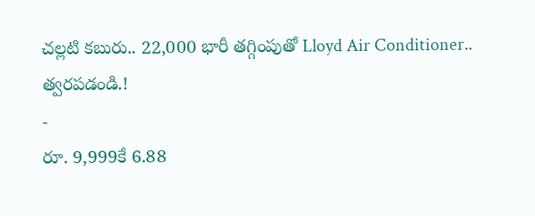చల్లటి కబురు.. 22,000 భారీ తగ్గింపుతో Lloyd Air Conditioner.. త్వరపడండి.!
-
రూ. 9,999కే 6.88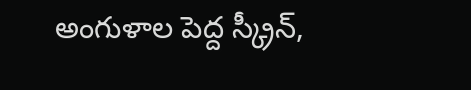అంగుళాల పెద్ద స్క్రీన్,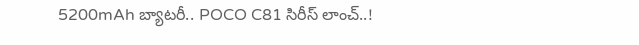5200mAh బ్యాటరీ.. POCO C81 సిరీస్ లాంచ్..!